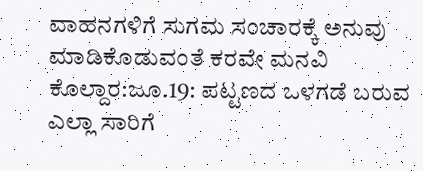ವಾಹನಗಳಿಗೆ ಸುಗಮ ಸಂಚಾರಕ್ಕೆ ಅನುವು ಮಾಡಿಕೊಡುವಂತೆ ಕರವೇ ಮನವಿ
ಕೊಲ್ದಾರ:ಜೂ.19: ಪಟ್ಟಣದ ಒಳಗಡೆ ಬರುವ ಎಲ್ಲಾ ಸಾರಿಗೆ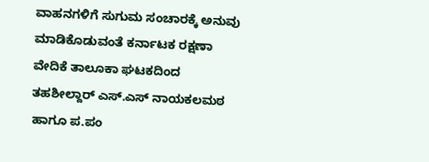ವಾಹನಗಳಿಗೆ ಸುಗುಮ ಸಂಚಾರಕ್ಕೆ ಅನುವು ಮಾಡಿಕೊಡುವಂತೆ ಕರ್ನಾಟಕ ರಕ್ಷಣಾ ವೇದಿಕೆ ತಾಲೂಕಾ ಘಟಕದಿಂದ ತಹಶೀಲ್ದಾರ್ ಎಸ್.ಎಸ್ ನಾಯಕಲಮಠ ಹಾಗೂ ಪ.ಪಂ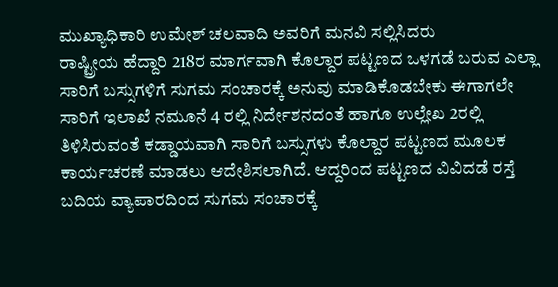ಮುಖ್ಯಾಧಿಕಾರಿ ಉಮೇಶ್ ಚಲವಾದಿ ಅವರಿಗೆ ಮನವಿ ಸಲ್ಲಿಸಿದರು
ರಾಷ್ಟ್ರೀಯ ಹೆದ್ದಾರಿ 218ರ ಮಾರ್ಗವಾಗಿ ಕೊಲ್ದಾರ ಪಟ್ಟಣದ ಒಳಗಡೆ ಬರುವ ಎಲ್ಲಾ ಸಾರಿಗೆ ಬಸ್ಸುಗಳಿಗೆ ಸುಗಮ ಸಂಚಾರಕ್ಕೆ ಅನುವು ಮಾಡಿಕೊಡಬೇಕು ಈಗಾಗಲೇ ಸಾರಿಗೆ ಇಲಾಖೆ ನಮೂನೆ 4 ರಲ್ಲಿ ನಿರ್ದೇಶನದಂತೆ ಹಾಗೂ ಉಲ್ಲೇಖ 2ರಲ್ಲಿ ತಿಳಿಸಿರುವಂತೆ ಕಡ್ಡಾಯವಾಗಿ ಸಾರಿಗೆ ಬಸ್ಸುಗಳು ಕೊಲ್ದಾರ ಪಟ್ಟಣದ ಮೂಲಕ ಕಾರ್ಯಚರಣೆ ಮಾಡಲು ಆದೇಶಿಸಲಾಗಿದೆ. ಆದ್ದರಿಂದ ಪಟ್ಟಣದ ವಿವಿದಡೆ ರಸ್ತೆ ಬದಿಯ ವ್ಯಾಪಾರದಿಂದ ಸುಗಮ ಸಂಚಾರಕ್ಕೆ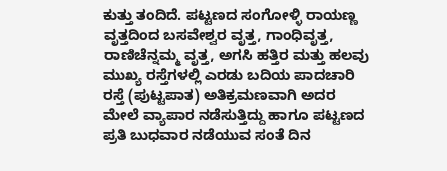ಕುತ್ತು ತಂದಿದೆ. ಪಟ್ಟಣದ ಸಂಗೋಳ್ಳಿ ರಾಯಣ್ಣ ವೃತ್ತದಿಂದ ಬಸವೇಶ್ವರ ವೃತ್ತ, ಗಾಂಧಿವೃತ್ತ, ರಾಣಿಚೆನ್ನಮ್ಮ ವೃತ್ತ, ಅಗಸಿ ಹತ್ತಿರ ಮತ್ತು ಹಲವು ಮುಖ್ಯ ರಸ್ತೆಗಳಲ್ಲಿ ಎರಡು ಬದಿಯ ಪಾದಚಾರಿ ರಸ್ತೆ (ಪುಟ್ಟಪಾತ) ಅತಿಕ್ರಮಣವಾಗಿ ಅದರ ಮೇಲೆ ವ್ಯಾಪಾರ ನಡೆಸುತ್ತಿದ್ದು ಹಾಗೂ ಪಟ್ಟಣದ ಪ್ರತಿ ಬುಧವಾರ ನಡೆಯುವ ಸಂತೆ ದಿನ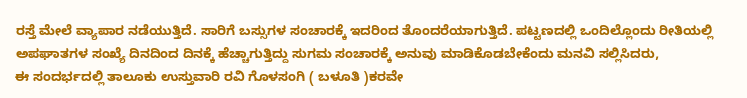ರಸ್ತೆ ಮೇಲೆ ವ್ಯಾಪಾರ ನಡೆಯುತ್ತಿದೆ. ಸಾರಿಗೆ ಬಸ್ಸುಗಳ ಸಂಚಾರಕ್ಕೆ ಇದರಿಂದ ತೊಂದರೆಯಾಗುತ್ತಿದೆ. ಪಟ್ಟಣದಲ್ಲಿ ಒಂದಿಲ್ಲೊಂದು ರೀತಿಯಲ್ಲಿ ಅಪಘಾತಗಳ ಸಂಖ್ಯೆ ದಿನದಿಂದ ದಿನಕ್ಕೆ ಹೆಚ್ಚಾಗುತ್ತಿದ್ದು ಸುಗಮ ಸಂಚಾರಕ್ಕೆ ಅನುವು ಮಾಡಿಕೊಡಬೇಕೆಂದು ಮನವಿ ಸಲ್ಲಿಸಿದರು,
ಈ ಸಂದರ್ಭದಲ್ಲಿ ತಾಲೂಕು ಉಸ್ತುವಾರಿ ರವಿ ಗೊಳಸಂಗಿ ( ಬಳೂತಿ )ಕರವೇ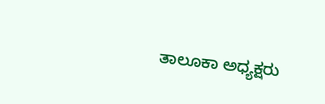ತಾಲೂಕಾ ಅಧ್ಯಕ್ಷರು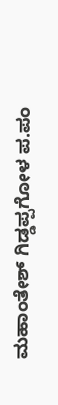ಮಹಾಂತೇಶ್ ಗಿಡ್ಡಪ್ಪಗೋಳ ಪ.ಪಂ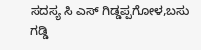ಸದಸ್ಯ ಸಿ ಎಸ್ ಗಿಡ್ಡಪ್ಪಗೋಳ,ಬಸು ಗಡ್ಡಿ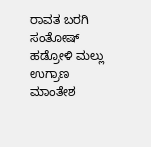ರಾವತ ಬರಗಿ ಸಂತೋಷ್ ಹಡ್ರೋಳಿ ಮಲ್ಲು ಉಗ್ರಾಣ ಮಾಂತೇಶ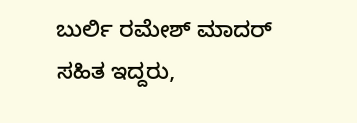ಬುರ್ಲಿ ರಮೇಶ್ ಮಾದರ್ ಸಹಿತ ಇದ್ದರು,